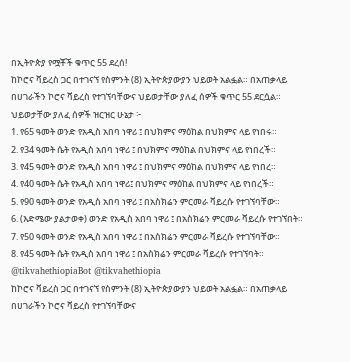በኢትዮጵያ የሟቾች ቁጥር 55 ደረሰ!
ከኮሮና ቫይረስ ጋር በተገናኘ የስምንት (8) ኢትዮጵያውያን ህይወት አልፏል። በአጠቃላይ በሀገራችን ኮሮና ቫይረስ የተገኘባቸውና ህይወታቸው ያለፈ ሰዎች ቁጥር 55 ደርሷል።
ህይወታቸው ያለፈ ሰዎች ዝርዝር ሁኔታ ፦
1. የ65 ዓመት ወንድ የአዲስ አበባ ነዋሪ ፤ በህክምና ማዕከል በህክምና ላይ የነበሩ።
2. የ34 ዓመት ሴት የአዲስ አበባ ነዋሪ ፤ በህክምና ማዕከል በህክምና ላይ የነበረች።
3. የ45 ዓመት ወንድ የአዲስ አበባ ነዋሪ ፤ በህክምና ማዕከል በህክምና ላይ የነበረ።
4. የ40 ዓመት ሴት የአዲስ አበባ ነዋሪ፤ በህክምና ማዕከል በህክምና ላይ የነበረች።
5. የ90 ዓመት ወንድ የአዲስ አበባ ነዋሪ ፤ በአስክሬን ምርመራ ቫይረሱ የተገኘባቸው።
6. (እድሜው ያልታወቀ) ወንድ የአዲስ አበባ ነዋሪ ፤ በአስክሬን ምርመራ ቫይረሱ የተገኘበት።
7. የ50 ዓመት ወንድ የአዲስ አበባ ነዋሪ ፤ በአስክሬን ምርመራ ቫይረሱ የተገኘባቸው።
8. የ45 ዓመት ሴት የአዲስ አበባ ነዋሪ ፤ በአስክሬን ምርመራ ቫይረሱ የተገኘባት።
@tikvahethiopiaBot @tikvahethiopia
ከኮሮና ቫይረስ ጋር በተገናኘ የስምንት (8) ኢትዮጵያውያን ህይወት አልፏል። በአጠቃላይ በሀገራችን ኮሮና ቫይረስ የተገኘባቸውና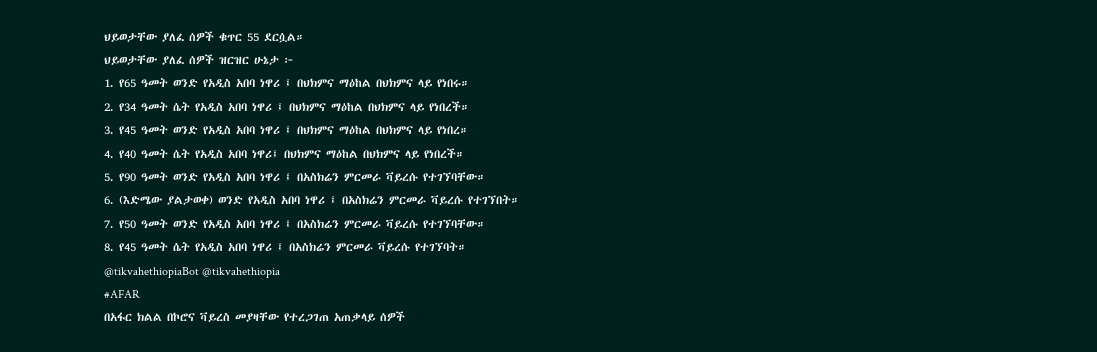ህይወታቸው ያለፈ ሰዎች ቁጥር 55 ደርሷል።
ህይወታቸው ያለፈ ሰዎች ዝርዝር ሁኔታ ፦
1. የ65 ዓመት ወንድ የአዲስ አበባ ነዋሪ ፤ በህክምና ማዕከል በህክምና ላይ የነበሩ።
2. የ34 ዓመት ሴት የአዲስ አበባ ነዋሪ ፤ በህክምና ማዕከል በህክምና ላይ የነበረች።
3. የ45 ዓመት ወንድ የአዲስ አበባ ነዋሪ ፤ በህክምና ማዕከል በህክምና ላይ የነበረ።
4. የ40 ዓመት ሴት የአዲስ አበባ ነዋሪ፤ በህክምና ማዕከል በህክምና ላይ የነበረች።
5. የ90 ዓመት ወንድ የአዲስ አበባ ነዋሪ ፤ በአስክሬን ምርመራ ቫይረሱ የተገኘባቸው።
6. (እድሜው ያልታወቀ) ወንድ የአዲስ አበባ ነዋሪ ፤ በአስክሬን ምርመራ ቫይረሱ የተገኘበት።
7. የ50 ዓመት ወንድ የአዲስ አበባ ነዋሪ ፤ በአስክሬን ምርመራ ቫይረሱ የተገኘባቸው።
8. የ45 ዓመት ሴት የአዲስ አበባ ነዋሪ ፤ በአስክሬን ምርመራ ቫይረሱ የተገኘባት።
@tikvahethiopiaBot @tikvahethiopia
#AFAR
በአፋር ክልል በኮሮና ቫይረስ መያዛቸው የተረጋገጠ አጠቃላይ ሰዎች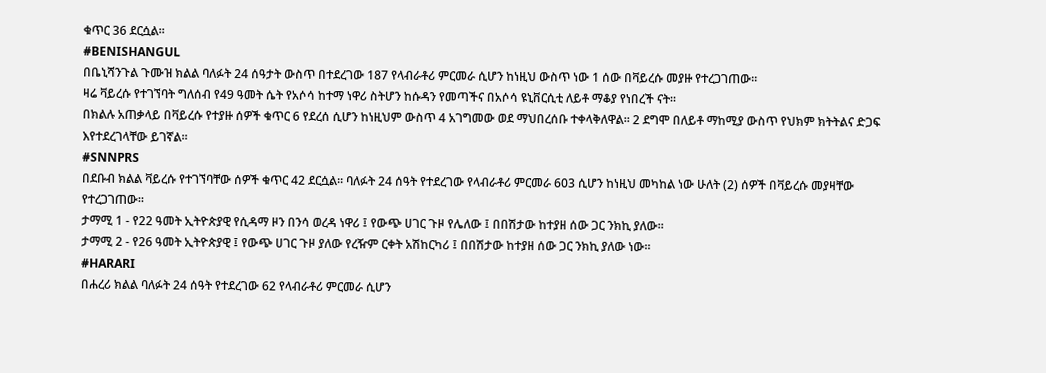ቁጥር 36 ደርሷል።
#BENISHANGUL
በቤኒሻንጉል ጉሙዝ ክልል ባለፉት 24 ሰዓታት ውስጥ በተደረገው 187 የላብራቶሪ ምርመራ ሲሆን ከነዚህ ውስጥ ነው 1 ሰው በቫይረሱ መያዙ የተረጋገጠው።
ዛሬ ቫይረሱ የተገኘባት ግለሰብ የ49 ዓመት ሴት የአሶሳ ከተማ ነዋሪ ስትሆን ከሱዳን የመጣችና በአሶሳ ዩኒቨርሲቲ ለይቶ ማቆያ የነበረች ናት።
በክልሉ አጠቃላይ በቫይረሱ የተያዙ ሰዎች ቁጥር 6 የደረሰ ሲሆን ከነዚህም ውስጥ 4 አገግመው ወደ ማህበረሰቡ ተቀላቅለዋል፡፡ 2 ደግሞ በለይቶ ማከሚያ ውስጥ የህክም ክትትልና ድጋፍ እየተደረገላቸው ይገኛል፡፡
#SNNPRS
በደቡብ ክልል ቫይረሱ የተገኘባቸው ሰዎች ቁጥር 42 ደርሷል። ባለፉት 24 ሰዓት የተደረገው የላብራቶሪ ምርመራ 603 ሲሆን ከነዚህ መካከል ነው ሁለት (2) ሰዎች በቫይረሱ መያዛቸው የተረጋገጠው።
ታማሚ 1 - የ22 ዓመት ኢትዮጵያዊ የሲዳማ ዞን በንሳ ወረዳ ነዋሪ ፤ የውጭ ሀገር ጉዞ የሌለው ፤ በበሽታው ከተያዘ ሰው ጋር ንክኪ ያለው።
ታማሚ 2 - የ26 ዓመት ኢትዮጵያዊ ፤ የውጭ ሀገር ጉዞ ያለው የረዥም ርቀት አሽከርካሪ ፤ በበሽታው ከተያዘ ሰው ጋር ንክኪ ያለው ነው።
#HARARI
በሐረሪ ክልል ባለፉት 24 ሰዓት የተደረገው 62 የላብራቶሪ ምርመራ ሲሆን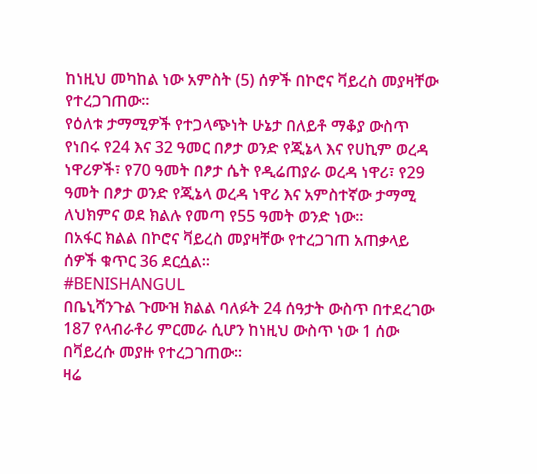ከነዚህ መካከል ነው አምስት (5) ሰዎች በኮሮና ቫይረስ መያዛቸው የተረጋገጠው።
የዕለቱ ታማሚዎች የተጋላጭነት ሁኔታ በለይቶ ማቆያ ውስጥ የነበሩ የ24 እና 32 ዓመር በፆታ ወንድ የጂኔላ እና የሀኪም ወረዳ ነዋሪዎች፣ የ70 ዓመት በፆታ ሴት የዲሬጠያራ ወረዳ ነዋሪ፣ የ29 ዓመት በፆታ ወንድ የጂኔላ ወረዳ ነዋሪ እና አምስተኛው ታማሚ ለህክምና ወደ ክልሉ የመጣ የ55 ዓመት ወንድ ነው።
በአፋር ክልል በኮሮና ቫይረስ መያዛቸው የተረጋገጠ አጠቃላይ ሰዎች ቁጥር 36 ደርሷል።
#BENISHANGUL
በቤኒሻንጉል ጉሙዝ ክልል ባለፉት 24 ሰዓታት ውስጥ በተደረገው 187 የላብራቶሪ ምርመራ ሲሆን ከነዚህ ውስጥ ነው 1 ሰው በቫይረሱ መያዙ የተረጋገጠው።
ዛሬ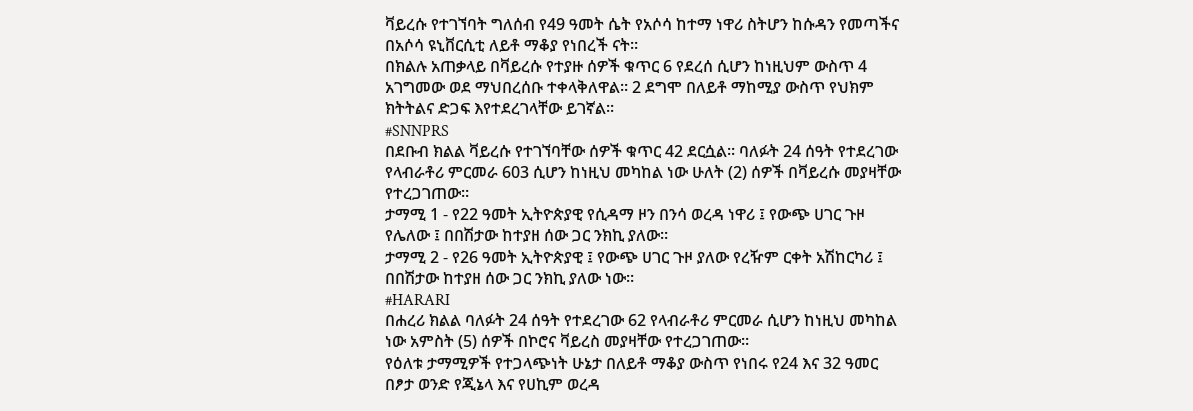ቫይረሱ የተገኘባት ግለሰብ የ49 ዓመት ሴት የአሶሳ ከተማ ነዋሪ ስትሆን ከሱዳን የመጣችና በአሶሳ ዩኒቨርሲቲ ለይቶ ማቆያ የነበረች ናት።
በክልሉ አጠቃላይ በቫይረሱ የተያዙ ሰዎች ቁጥር 6 የደረሰ ሲሆን ከነዚህም ውስጥ 4 አገግመው ወደ ማህበረሰቡ ተቀላቅለዋል፡፡ 2 ደግሞ በለይቶ ማከሚያ ውስጥ የህክም ክትትልና ድጋፍ እየተደረገላቸው ይገኛል፡፡
#SNNPRS
በደቡብ ክልል ቫይረሱ የተገኘባቸው ሰዎች ቁጥር 42 ደርሷል። ባለፉት 24 ሰዓት የተደረገው የላብራቶሪ ምርመራ 603 ሲሆን ከነዚህ መካከል ነው ሁለት (2) ሰዎች በቫይረሱ መያዛቸው የተረጋገጠው።
ታማሚ 1 - የ22 ዓመት ኢትዮጵያዊ የሲዳማ ዞን በንሳ ወረዳ ነዋሪ ፤ የውጭ ሀገር ጉዞ የሌለው ፤ በበሽታው ከተያዘ ሰው ጋር ንክኪ ያለው።
ታማሚ 2 - የ26 ዓመት ኢትዮጵያዊ ፤ የውጭ ሀገር ጉዞ ያለው የረዥም ርቀት አሽከርካሪ ፤ በበሽታው ከተያዘ ሰው ጋር ንክኪ ያለው ነው።
#HARARI
በሐረሪ ክልል ባለፉት 24 ሰዓት የተደረገው 62 የላብራቶሪ ምርመራ ሲሆን ከነዚህ መካከል ነው አምስት (5) ሰዎች በኮሮና ቫይረስ መያዛቸው የተረጋገጠው።
የዕለቱ ታማሚዎች የተጋላጭነት ሁኔታ በለይቶ ማቆያ ውስጥ የነበሩ የ24 እና 32 ዓመር በፆታ ወንድ የጂኔላ እና የሀኪም ወረዳ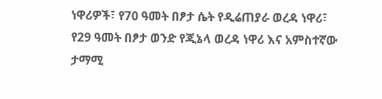ነዋሪዎች፣ የ70 ዓመት በፆታ ሴት የዲሬጠያራ ወረዳ ነዋሪ፣ የ29 ዓመት በፆታ ወንድ የጂኔላ ወረዳ ነዋሪ እና አምስተኛው ታማሚ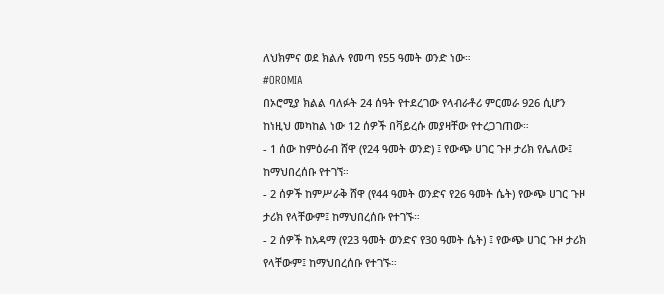ለህክምና ወደ ክልሉ የመጣ የ55 ዓመት ወንድ ነው።
#OROMIA
በኦሮሚያ ክልል ባለፉት 24 ሰዓት የተደረገው የላብራቶሪ ምርመራ 926 ሲሆን ከነዚህ መካከል ነው 12 ሰዎች በቫይረሱ መያዛቸው የተረጋገጠው።
- 1 ሰው ከምዕራብ ሸዋ (የ24 ዓመት ወንድ) ፤ የውጭ ሀገር ጉዞ ታሪክ የሌለው፤ ከማህበረሰቡ የተገኘ።
- 2 ሰዎች ከምሥራቅ ሸዋ (የ44 ዓመት ወንድና የ26 ዓመት ሴት) የውጭ ሀገር ጉዞ ታሪክ የላቸውም፤ ከማህበረሰቡ የተገኙ።
- 2 ሰዎች ከአዳማ (የ23 ዓመት ወንድና የ30 ዓመት ሴት) ፤ የውጭ ሀገር ጉዞ ታሪክ የላቸውም፤ ከማህበረሰቡ የተገኙ።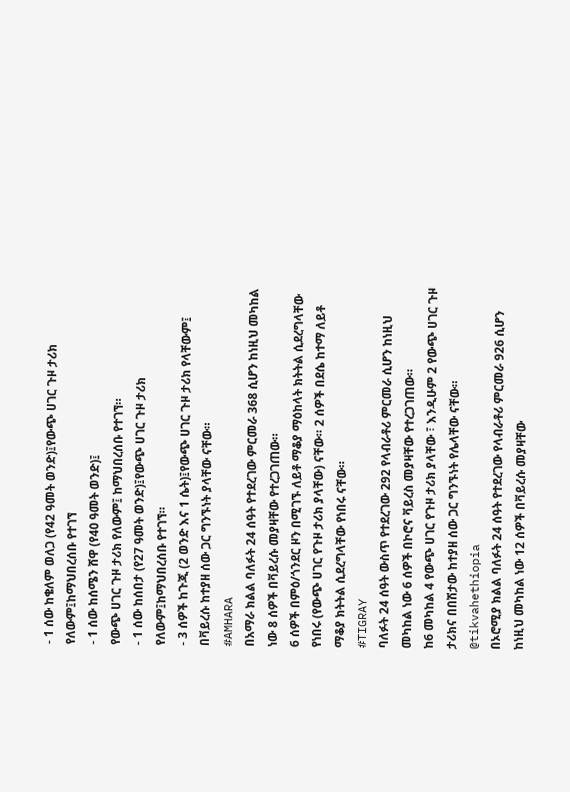- 1 ሰው ከቄለም ወለጋ (የ42 ዓመት ወንድ)፤የውጭ ሀገር ጉዞ ታሪክ የለውም፤ከማህበረሰቡ የተገኘ
- 1 ሰው ከሰሜን ሸዋ (የ40 ዓመት ወንድ)፤
የውጭ ሀገር ጉዞ ታሪክ የለውም፤ ከማህበረሰቡ የተገኘ።
- 1 ሰው ከሰበታ (የ27 ዓመት ወንድ)፤የውጭ ሀገር ጉዞ ታሪክ የለውም፤ከማህበረሰቡ የተገኘ።
- 3 ሰዎች ከጉጂ (2 ወንድ እና 1 ሴት)፤የውጭ ሀገር ጉዞ ታሪክ የላቸውም፤ በቫይረሱ ከተያዘ ሰው ጋር ግንኙነት ያላቸው ናቸው።
#AMHARA
በአማራ ክልል ባለፉት 24 ሰዓት የተደረገው ምርመራ 368 ሲሆን ከነዚህ መካከል ነው 8 ሰዎች በቫይረሱ መያዛቸው የተረጋገጠው።
6 ሰዎች በምዕ/ጎንደር ዞን በሚገኙ ለይቶ ማቆያ ማዕከላት ክትትል ሲደረግላቸው የነበሩ (የውጭ ሀገር የጉዞ ታሪክ ያላቸው) ናቸው። 2 ሰዎች በደሴ ከተማ ለይቶ ማቆያ ክትትል ሲደረግላቸው የነበሩ ናቸው።
#TIGRAY
ባለፉት 24 ሰዓት ውስጥ የተደረገው 292 የላብራቶሪ ምርመራ ሲሆን ከነዚህ መካከል ነው 6 ሰዎች በኮሮና ቫይረስ መያዛቸው የተረጋገጠው።
ከ6 መካከል 4 የውጭ ሀገር የጉዞ ታሪክ ያላቸው ፣ እንዲሁም 2 የውጭ ሀገር ጉዞ ታሪክና በበሽታው ከተያዘ ሰው ጋር ግንኙነት የሌላቸው ናቸው።
@tikvahethiopia
በኦሮሚያ ክልል ባለፉት 24 ሰዓት የተደረገው የላብራቶሪ ምርመራ 926 ሲሆን ከነዚህ መካከል ነው 12 ሰዎች በቫይረሱ መያዛቸው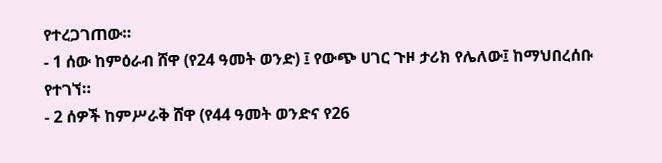የተረጋገጠው።
- 1 ሰው ከምዕራብ ሸዋ (የ24 ዓመት ወንድ) ፤ የውጭ ሀገር ጉዞ ታሪክ የሌለው፤ ከማህበረሰቡ የተገኘ።
- 2 ሰዎች ከምሥራቅ ሸዋ (የ44 ዓመት ወንድና የ26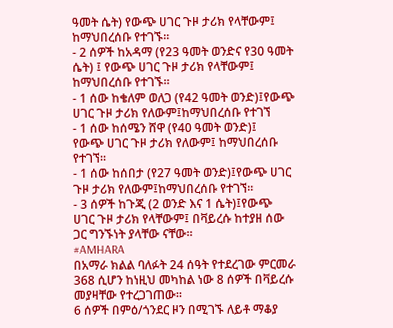ዓመት ሴት) የውጭ ሀገር ጉዞ ታሪክ የላቸውም፤ ከማህበረሰቡ የተገኙ።
- 2 ሰዎች ከአዳማ (የ23 ዓመት ወንድና የ30 ዓመት ሴት) ፤ የውጭ ሀገር ጉዞ ታሪክ የላቸውም፤ ከማህበረሰቡ የተገኙ።
- 1 ሰው ከቄለም ወለጋ (የ42 ዓመት ወንድ)፤የውጭ ሀገር ጉዞ ታሪክ የለውም፤ከማህበረሰቡ የተገኘ
- 1 ሰው ከሰሜን ሸዋ (የ40 ዓመት ወንድ)፤
የውጭ ሀገር ጉዞ ታሪክ የለውም፤ ከማህበረሰቡ የተገኘ።
- 1 ሰው ከሰበታ (የ27 ዓመት ወንድ)፤የውጭ ሀገር ጉዞ ታሪክ የለውም፤ከማህበረሰቡ የተገኘ።
- 3 ሰዎች ከጉጂ (2 ወንድ እና 1 ሴት)፤የውጭ ሀገር ጉዞ ታሪክ የላቸውም፤ በቫይረሱ ከተያዘ ሰው ጋር ግንኙነት ያላቸው ናቸው።
#AMHARA
በአማራ ክልል ባለፉት 24 ሰዓት የተደረገው ምርመራ 368 ሲሆን ከነዚህ መካከል ነው 8 ሰዎች በቫይረሱ መያዛቸው የተረጋገጠው።
6 ሰዎች በምዕ/ጎንደር ዞን በሚገኙ ለይቶ ማቆያ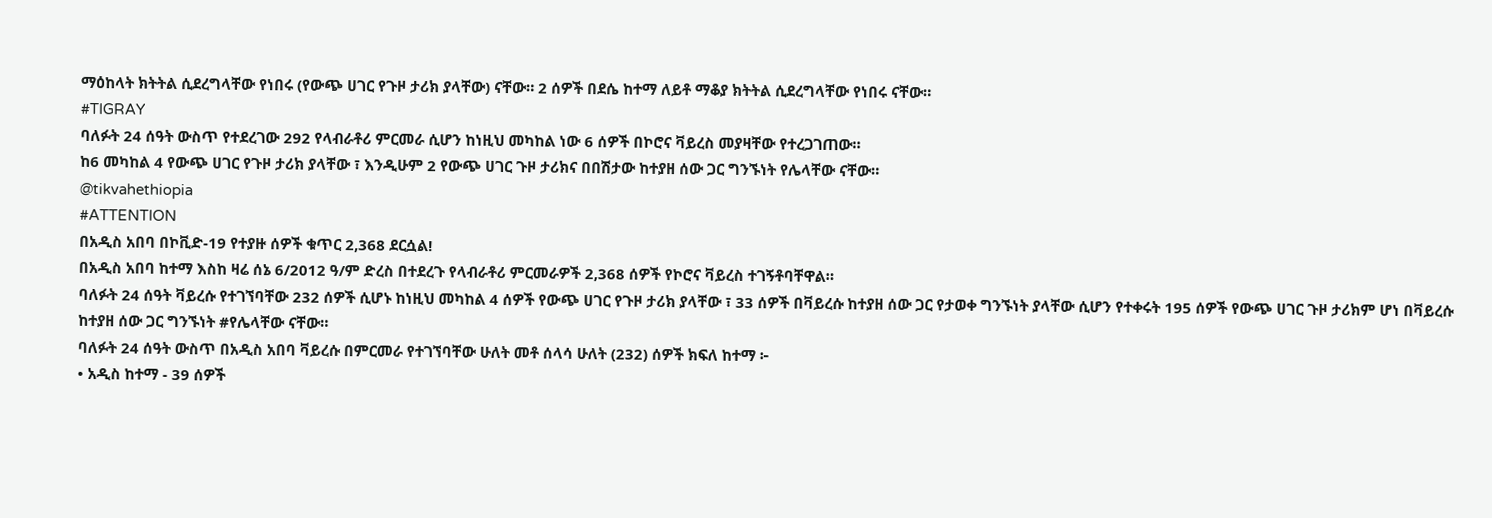ማዕከላት ክትትል ሲደረግላቸው የነበሩ (የውጭ ሀገር የጉዞ ታሪክ ያላቸው) ናቸው። 2 ሰዎች በደሴ ከተማ ለይቶ ማቆያ ክትትል ሲደረግላቸው የነበሩ ናቸው።
#TIGRAY
ባለፉት 24 ሰዓት ውስጥ የተደረገው 292 የላብራቶሪ ምርመራ ሲሆን ከነዚህ መካከል ነው 6 ሰዎች በኮሮና ቫይረስ መያዛቸው የተረጋገጠው።
ከ6 መካከል 4 የውጭ ሀገር የጉዞ ታሪክ ያላቸው ፣ እንዲሁም 2 የውጭ ሀገር ጉዞ ታሪክና በበሽታው ከተያዘ ሰው ጋር ግንኙነት የሌላቸው ናቸው።
@tikvahethiopia
#ATTENTION
በአዲስ አበባ በኮቪድ-19 የተያዙ ሰዎች ቁጥር 2,368 ደርሷል!
በአዲስ አበባ ከተማ እስከ ዛሬ ሰኔ 6/2012 ዓ/ም ድረስ በተደረጉ የላብራቶሪ ምርመራዎች 2,368 ሰዎች የኮሮና ቫይረስ ተገኝቶባቸዋል።
ባለፉት 24 ሰዓት ቫይረሱ የተገኘባቸው 232 ሰዎች ሲሆኑ ከነዚህ መካከል 4 ሰዎች የውጭ ሀገር የጉዞ ታሪክ ያላቸው ፣ 33 ሰዎች በቫይረሱ ከተያዘ ሰው ጋር የታወቀ ግንኙነት ያላቸው ሲሆን የተቀሩት 195 ሰዎች የውጭ ሀገር ጉዞ ታሪክም ሆነ በቫይረሱ ከተያዘ ሰው ጋር ግንኙነት #የሌላቸው ናቸው።
ባለፉት 24 ሰዓት ውስጥ በአዲስ አበባ ቫይረሱ በምርመራ የተገኘባቸው ሁለት መቶ ሰላሳ ሁለት (232) ሰዎች ክፍለ ከተማ ፦
• አዲስ ከተማ - 39 ሰዎች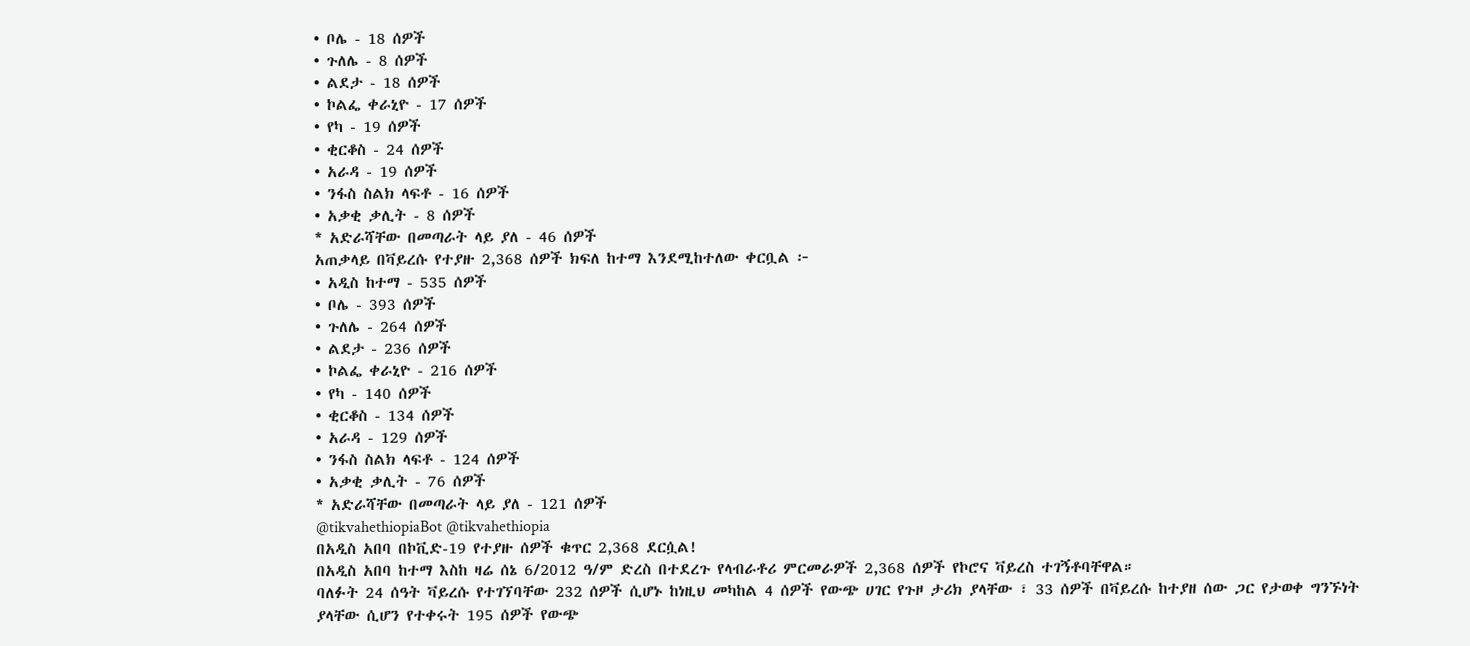• ቦሌ - 18 ሰዎች
• ጉለሌ - 8 ሰዎች
• ልደታ - 18 ሰዎች
• ኮልፌ ቀራኒዮ - 17 ሰዎች
• የካ - 19 ሰዎች
• ቂርቆስ - 24 ሰዎች
• አራዳ - 19 ሰዎች
• ንፋስ ስልክ ላፍቶ - 16 ሰዎች
• አቃቂ ቃሊት - 8 ሰዎች
* አድራሻቸው በመጣራት ላይ ያለ - 46 ሰዎች
አጠቃላይ በቫይረሱ የተያዙ 2,368 ሰዎች ክፍለ ከተማ እንደሚከተለው ቀርቧል ፦
• አዲስ ከተማ - 535 ሰዎች
• ቦሌ - 393 ሰዎች
• ጉለሌ - 264 ሰዎች
• ልደታ - 236 ሰዎች
• ኮልፌ ቀራኒዮ - 216 ሰዎች
• የካ - 140 ሰዎች
• ቂርቆስ - 134 ሰዎች
• አራዳ - 129 ሰዎች
• ንፋስ ስልክ ላፍቶ - 124 ሰዎች
• አቃቂ ቃሊት - 76 ሰዎች
* አድራሻቸው በመጣራት ላይ ያለ - 121 ሰዎች
@tikvahethiopiaBot @tikvahethiopia
በአዲስ አበባ በኮቪድ-19 የተያዙ ሰዎች ቁጥር 2,368 ደርሷል!
በአዲስ አበባ ከተማ እስከ ዛሬ ሰኔ 6/2012 ዓ/ም ድረስ በተደረጉ የላብራቶሪ ምርመራዎች 2,368 ሰዎች የኮሮና ቫይረስ ተገኝቶባቸዋል።
ባለፉት 24 ሰዓት ቫይረሱ የተገኘባቸው 232 ሰዎች ሲሆኑ ከነዚህ መካከል 4 ሰዎች የውጭ ሀገር የጉዞ ታሪክ ያላቸው ፣ 33 ሰዎች በቫይረሱ ከተያዘ ሰው ጋር የታወቀ ግንኙነት ያላቸው ሲሆን የተቀሩት 195 ሰዎች የውጭ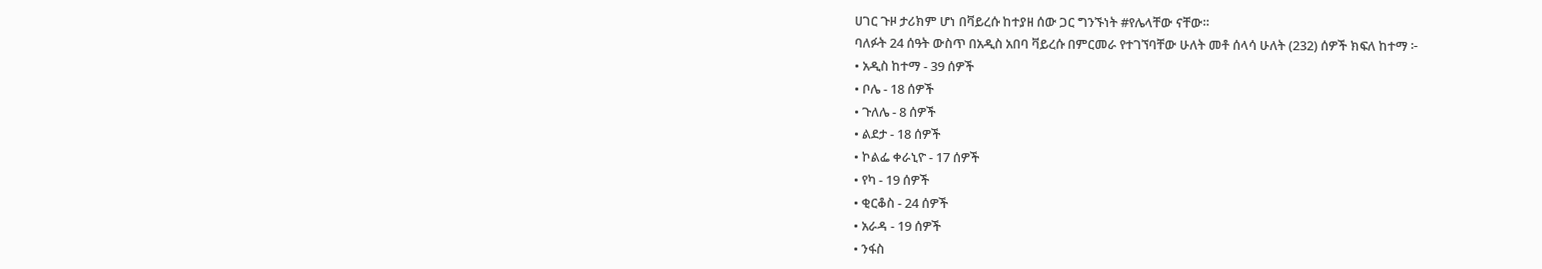ሀገር ጉዞ ታሪክም ሆነ በቫይረሱ ከተያዘ ሰው ጋር ግንኙነት #የሌላቸው ናቸው።
ባለፉት 24 ሰዓት ውስጥ በአዲስ አበባ ቫይረሱ በምርመራ የተገኘባቸው ሁለት መቶ ሰላሳ ሁለት (232) ሰዎች ክፍለ ከተማ ፦
• አዲስ ከተማ - 39 ሰዎች
• ቦሌ - 18 ሰዎች
• ጉለሌ - 8 ሰዎች
• ልደታ - 18 ሰዎች
• ኮልፌ ቀራኒዮ - 17 ሰዎች
• የካ - 19 ሰዎች
• ቂርቆስ - 24 ሰዎች
• አራዳ - 19 ሰዎች
• ንፋስ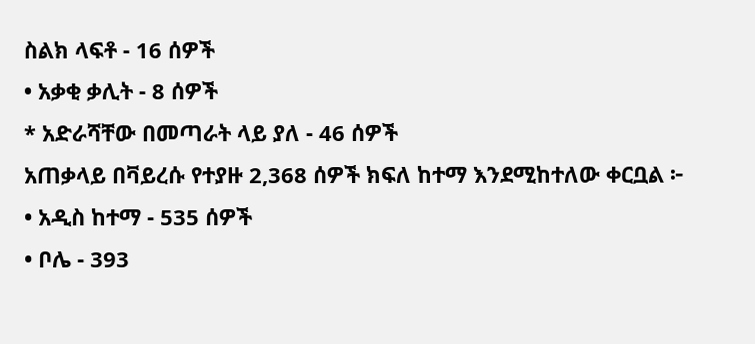ስልክ ላፍቶ - 16 ሰዎች
• አቃቂ ቃሊት - 8 ሰዎች
* አድራሻቸው በመጣራት ላይ ያለ - 46 ሰዎች
አጠቃላይ በቫይረሱ የተያዙ 2,368 ሰዎች ክፍለ ከተማ እንደሚከተለው ቀርቧል ፦
• አዲስ ከተማ - 535 ሰዎች
• ቦሌ - 393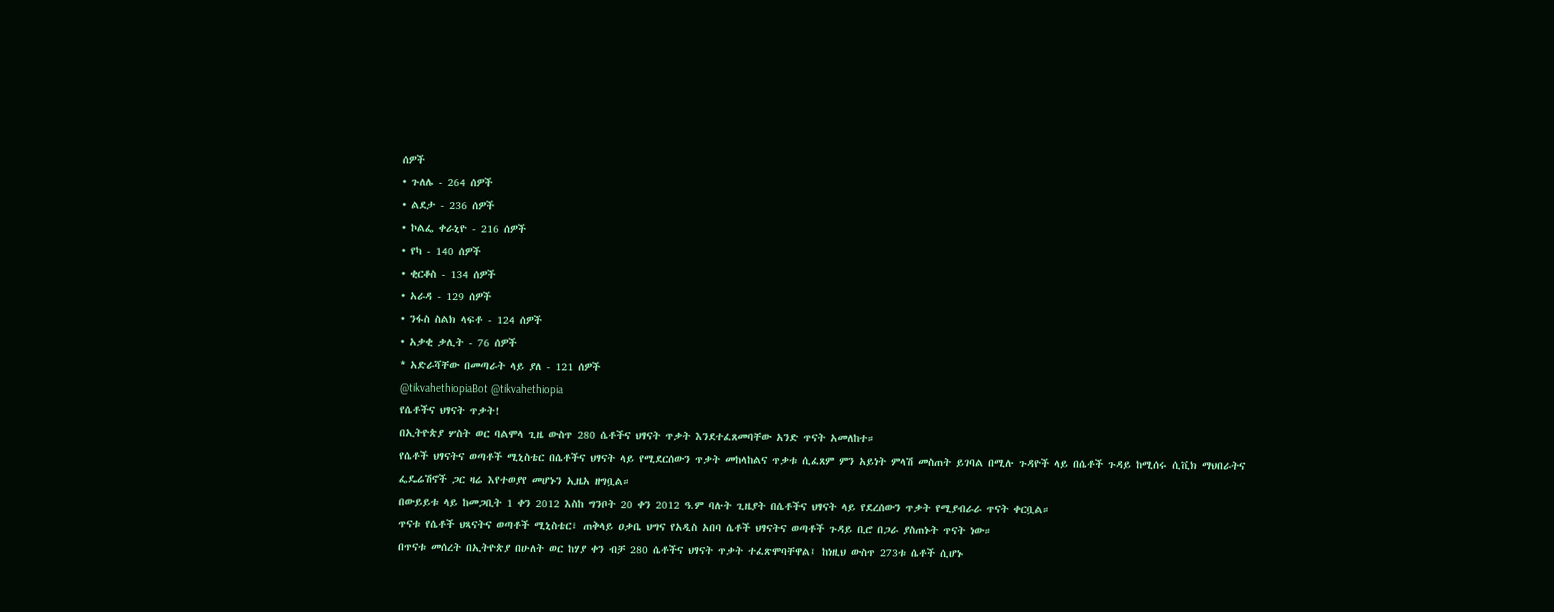ሰዎች
• ጉለሌ - 264 ሰዎች
• ልደታ - 236 ሰዎች
• ኮልፌ ቀራኒዮ - 216 ሰዎች
• የካ - 140 ሰዎች
• ቂርቆስ - 134 ሰዎች
• አራዳ - 129 ሰዎች
• ንፋስ ስልክ ላፍቶ - 124 ሰዎች
• አቃቂ ቃሊት - 76 ሰዎች
* አድራሻቸው በመጣራት ላይ ያለ - 121 ሰዎች
@tikvahethiopiaBot @tikvahethiopia
የሴቶችና ህፃናት ጥቃት!
በኢትዮጵያ ሦስት ወር ባልሞላ ጊዜ ውስጥ 280 ሴቶችና ህፃናት ጥቃት እንደተፈጸመባቸው አንድ ጥናት አመለከተ።
የሴቶች ህፃናትና ወጣቶች ሚኒስቴር በሴቶችና ህፃናት ላይ የሚደርሰውን ጥቃት መከላከልና ጥቃቱ ሲፈጸም ምን አይነት ምላሽ መስጠት ይገባል በሚሉ ጉዳዮች ላይ በሴቶች ጉዳይ ከሚሰሩ ሲቪክ ማህበራትና ፌዴሬሽኖች ጋር ዛሬ እየተወያየ መሆኑን ኢዜአ ዘግቧል።
በውይይቱ ላይ ከመጋቢት 1 ቀን 2012 እስከ ግንቦት 20 ቀን 2012 ዓ.ም ባሉት ጊዜያት በሴቶችና ህፃናት ላይ የደረሰውን ጥቃት የሚያብራራ ጥናት ቀርቧል።
ጥናቱ የሴቶች ህጻናትና ወጣቶች ሚኒስቴር፣ ጠቅላይ ዐቃቤ ህግና የአዲስ አበባ ሴቶች ህፃናትና ወጣቶች ጉዳይ ቢሮ በጋራ ያስጠኑት ጥናት ነው።
በጥናቱ መሰረት በኢትዮጵያ በሁለት ወር ከሃያ ቀን ብቻ 280 ሴቶችና ህፃናት ጥቃት ተፈጽሞባቸዋል፤ ከነዚህ ውስጥ 273ቱ ሴቶች ሲሆኑ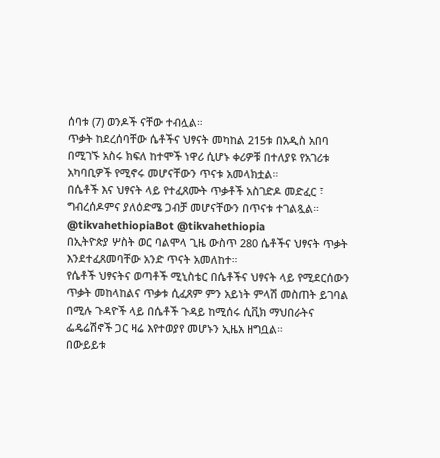ሰባቱ (7) ወንዶች ናቸው ተብሏል።
ጥቃት ከደረሰባቸው ሴቶችና ህፃናት መካከል 215ቱ በአዲስ አበባ በሚገኙ አስሩ ክፍለ ከተሞች ነዋሪ ሲሆኑ ቀሪዎቹ በተለያዩ የአገሪቱ አካባቢዎች የሚኖሩ መሆናቸውን ጥናቱ አመላክቷል።
በሴቶች እና ህፃናት ላይ የተፈጸሙት ጥቃቶች አስገድዶ መድፈር ፣ ግብረሰዶምና ያለዕድሜ ጋብቻ መሆናቸውን በጥናቱ ተገልጿል።
@tikvahethiopiaBot @tikvahethiopia
በኢትዮጵያ ሦስት ወር ባልሞላ ጊዜ ውስጥ 280 ሴቶችና ህፃናት ጥቃት እንደተፈጸመባቸው አንድ ጥናት አመለከተ።
የሴቶች ህፃናትና ወጣቶች ሚኒስቴር በሴቶችና ህፃናት ላይ የሚደርሰውን ጥቃት መከላከልና ጥቃቱ ሲፈጸም ምን አይነት ምላሽ መስጠት ይገባል በሚሉ ጉዳዮች ላይ በሴቶች ጉዳይ ከሚሰሩ ሲቪክ ማህበራትና ፌዴሬሽኖች ጋር ዛሬ እየተወያየ መሆኑን ኢዜአ ዘግቧል።
በውይይቱ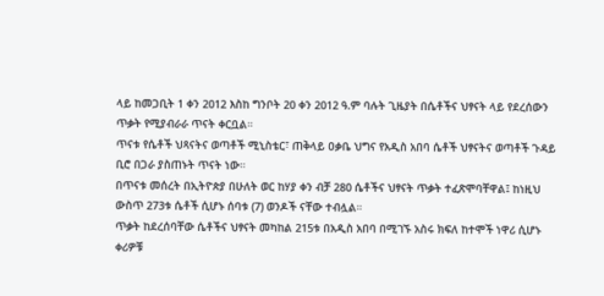ላይ ከመጋቢት 1 ቀን 2012 እስከ ግንቦት 20 ቀን 2012 ዓ.ም ባሉት ጊዜያት በሴቶችና ህፃናት ላይ የደረሰውን ጥቃት የሚያብራራ ጥናት ቀርቧል።
ጥናቱ የሴቶች ህጻናትና ወጣቶች ሚኒስቴር፣ ጠቅላይ ዐቃቤ ህግና የአዲስ አበባ ሴቶች ህፃናትና ወጣቶች ጉዳይ ቢሮ በጋራ ያስጠኑት ጥናት ነው።
በጥናቱ መሰረት በኢትዮጵያ በሁለት ወር ከሃያ ቀን ብቻ 280 ሴቶችና ህፃናት ጥቃት ተፈጽሞባቸዋል፤ ከነዚህ ውስጥ 273ቱ ሴቶች ሲሆኑ ሰባቱ (7) ወንዶች ናቸው ተብሏል።
ጥቃት ከደረሰባቸው ሴቶችና ህፃናት መካከል 215ቱ በአዲስ አበባ በሚገኙ አስሩ ክፍለ ከተሞች ነዋሪ ሲሆኑ ቀሪዎቹ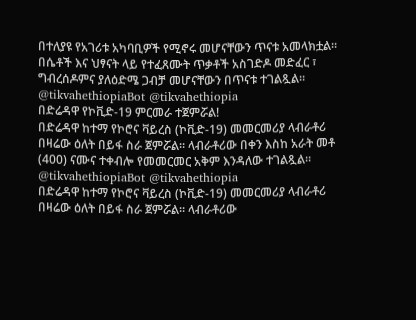በተለያዩ የአገሪቱ አካባቢዎች የሚኖሩ መሆናቸውን ጥናቱ አመላክቷል።
በሴቶች እና ህፃናት ላይ የተፈጸሙት ጥቃቶች አስገድዶ መድፈር ፣ ግብረሰዶምና ያለዕድሜ ጋብቻ መሆናቸውን በጥናቱ ተገልጿል።
@tikvahethiopiaBot @tikvahethiopia
በድሬዳዋ የኮቪድ-19 ምርመራ ተጀምሯል!
በድሬዳዋ ከተማ የኮሮና ቫይረስ (ኮቪድ-19) መመርመሪያ ላብራቶሪ በዛሬው ዕለት በይፋ ስራ ጀምሯል። ላብራቶሪው በቀን እስከ አራት መቶ (400) ናሙና ተቀብሎ የመመርመር አቅም እንዳለው ተገልጿል።
@tikvahethiopiaBot @tikvahethiopia
በድሬዳዋ ከተማ የኮሮና ቫይረስ (ኮቪድ-19) መመርመሪያ ላብራቶሪ በዛሬው ዕለት በይፋ ስራ ጀምሯል። ላብራቶሪው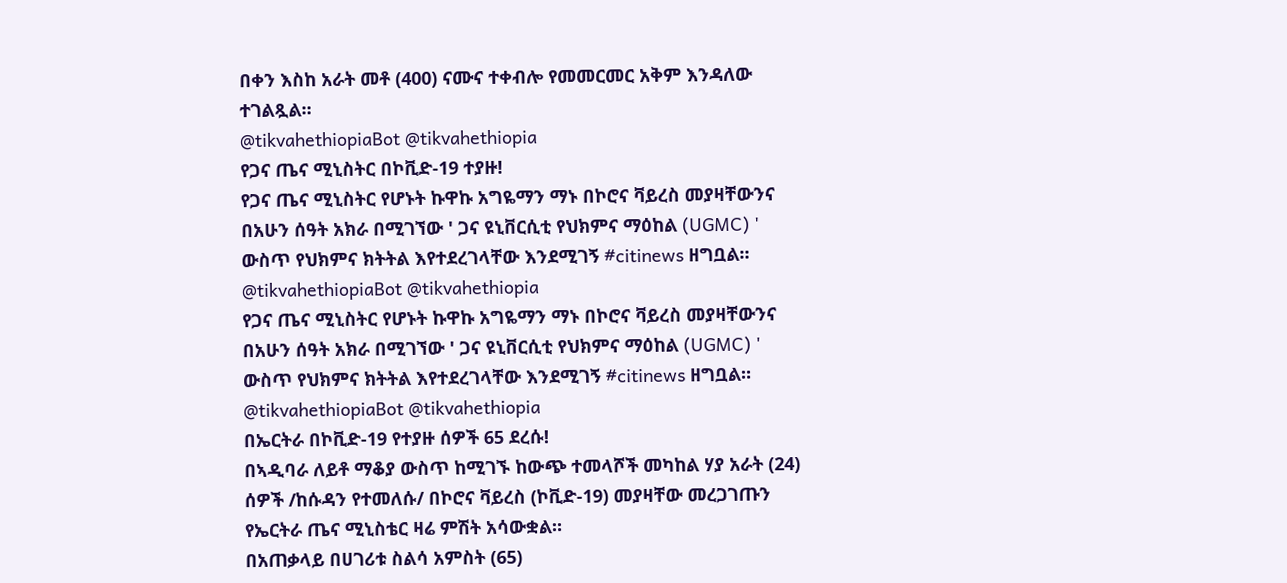በቀን እስከ አራት መቶ (400) ናሙና ተቀብሎ የመመርመር አቅም እንዳለው ተገልጿል።
@tikvahethiopiaBot @tikvahethiopia
የጋና ጤና ሚኒስትር በኮቪድ-19 ተያዙ!
የጋና ጤና ሚኒስትር የሆኑት ኩዋኩ አግዬማን ማኑ በኮሮና ቫይረስ መያዛቸውንና በአሁን ሰዓት አክራ በሚገኘው ' ጋና ዩኒቨርሲቲ የህክምና ማዕከል (UGMC) ' ውስጥ የህክምና ክትትል እየተደረገላቸው እንደሚገኝ #citinews ዘግቧል።
@tikvahethiopiaBot @tikvahethiopia
የጋና ጤና ሚኒስትር የሆኑት ኩዋኩ አግዬማን ማኑ በኮሮና ቫይረስ መያዛቸውንና በአሁን ሰዓት አክራ በሚገኘው ' ጋና ዩኒቨርሲቲ የህክምና ማዕከል (UGMC) ' ውስጥ የህክምና ክትትል እየተደረገላቸው እንደሚገኝ #citinews ዘግቧል።
@tikvahethiopiaBot @tikvahethiopia
በኤርትራ በኮቪድ-19 የተያዙ ሰዎች 65 ደረሱ!
በኣዲባራ ለይቶ ማቆያ ውስጥ ከሚገኙ ከውጭ ተመላሾች መካከል ሃያ አራት (24) ሰዎች /ከሱዳን የተመለሱ/ በኮሮና ቫይረስ (ኮቪድ-19) መያዛቸው መረጋገጡን የኤርትራ ጤና ሚኒስቴር ዛሬ ምሽት አሳውቋል።
በአጠቃላይ በሀገሪቱ ስልሳ አምስት (65)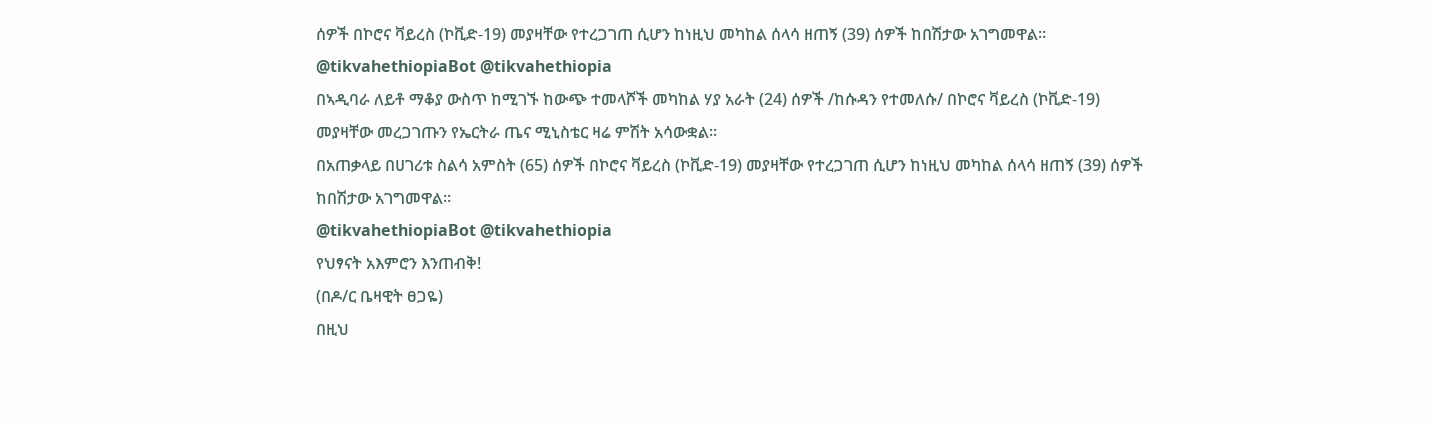ሰዎች በኮሮና ቫይረስ (ኮቪድ-19) መያዛቸው የተረጋገጠ ሲሆን ከነዚህ መካከል ሰላሳ ዘጠኝ (39) ሰዎች ከበሽታው አገግመዋል።
@tikvahethiopiaBot @tikvahethiopia
በኣዲባራ ለይቶ ማቆያ ውስጥ ከሚገኙ ከውጭ ተመላሾች መካከል ሃያ አራት (24) ሰዎች /ከሱዳን የተመለሱ/ በኮሮና ቫይረስ (ኮቪድ-19) መያዛቸው መረጋገጡን የኤርትራ ጤና ሚኒስቴር ዛሬ ምሽት አሳውቋል።
በአጠቃላይ በሀገሪቱ ስልሳ አምስት (65) ሰዎች በኮሮና ቫይረስ (ኮቪድ-19) መያዛቸው የተረጋገጠ ሲሆን ከነዚህ መካከል ሰላሳ ዘጠኝ (39) ሰዎች ከበሽታው አገግመዋል።
@tikvahethiopiaBot @tikvahethiopia
የህፃናት አእምሮን እንጠብቅ!
(በዶ/ር ቤዛዊት ፀጋዬ)
በዚህ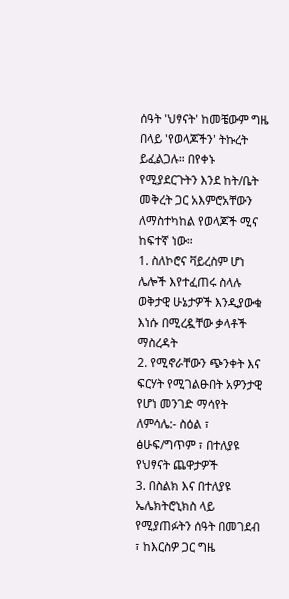ሰዓት 'ህፃናት' ከመቼውም ግዜ በላይ 'የወላጆችን' ትኩረት ይፈልጋሉ። በየቀኑ የሚያደርጉትን እንደ ከት/ቤት መቅረት ጋር አእምሮአቸውን ለማስተካከል የወላጆች ሚና ከፍተኛ ነው።
1. ስለኮሮና ቫይረስም ሆነ ሌሎች እየተፈጠሩ ስላሉ ወቅታዊ ሁኔታዎች እንዲያውቁ እነሱ በሚረዷቸው ቃላቶች ማስረዳት
2. የሚኖራቸውን ጭንቀት እና ፍርሃት የሚገልፁበት አዎንታዊ የሆነ መንገድ ማሳየት ለምሳሌ:- ስዕል ፣ ፅሁፍ/ግጥም ፣ በተለያዩ የህፃናት ጨዋታዎች
3. በስልክ እና በተለያዩ ኤሌክትሮኒክስ ላይ የሚያጠፉትን ሰዓት በመገደብ ፣ ከእርስዎ ጋር ግዜ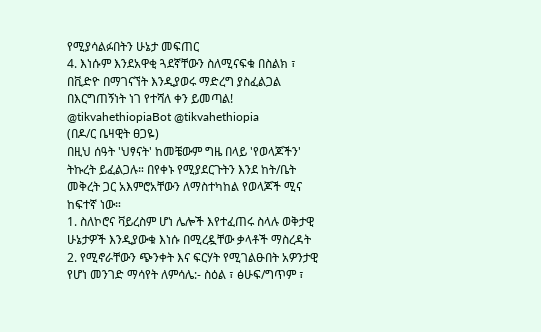የሚያሳልፉበትን ሁኔታ መፍጠር
4. እነሱም እንደአዋቂ ጓደኛቸውን ስለሚናፍቁ በስልክ ፣ በቪድዮ በማገናኘት እንዲያወሩ ማድረግ ያስፈልጋል
በእርግጠኝነት ነገ የተሻለ ቀን ይመጣል!
@tikvahethiopiaBot @tikvahethiopia
(በዶ/ር ቤዛዊት ፀጋዬ)
በዚህ ሰዓት 'ህፃናት' ከመቼውም ግዜ በላይ 'የወላጆችን' ትኩረት ይፈልጋሉ። በየቀኑ የሚያደርጉትን እንደ ከት/ቤት መቅረት ጋር አእምሮአቸውን ለማስተካከል የወላጆች ሚና ከፍተኛ ነው።
1. ስለኮሮና ቫይረስም ሆነ ሌሎች እየተፈጠሩ ስላሉ ወቅታዊ ሁኔታዎች እንዲያውቁ እነሱ በሚረዷቸው ቃላቶች ማስረዳት
2. የሚኖራቸውን ጭንቀት እና ፍርሃት የሚገልፁበት አዎንታዊ የሆነ መንገድ ማሳየት ለምሳሌ:- ስዕል ፣ ፅሁፍ/ግጥም ፣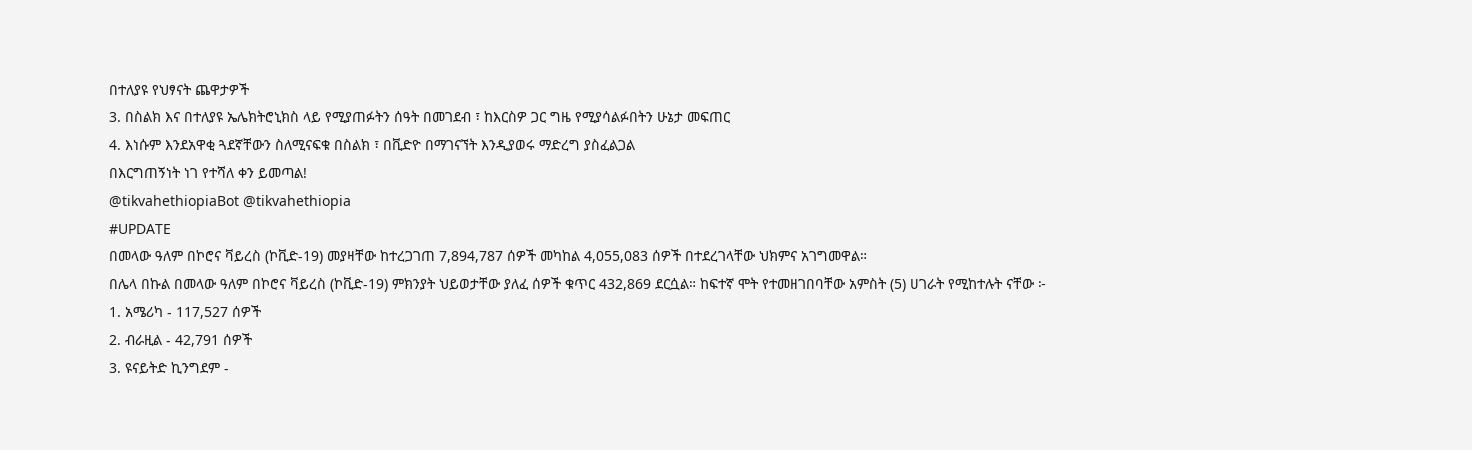በተለያዩ የህፃናት ጨዋታዎች
3. በስልክ እና በተለያዩ ኤሌክትሮኒክስ ላይ የሚያጠፉትን ሰዓት በመገደብ ፣ ከእርስዎ ጋር ግዜ የሚያሳልፉበትን ሁኔታ መፍጠር
4. እነሱም እንደአዋቂ ጓደኛቸውን ስለሚናፍቁ በስልክ ፣ በቪድዮ በማገናኘት እንዲያወሩ ማድረግ ያስፈልጋል
በእርግጠኝነት ነገ የተሻለ ቀን ይመጣል!
@tikvahethiopiaBot @tikvahethiopia
#UPDATE
በመላው ዓለም በኮሮና ቫይረስ (ኮቪድ-19) መያዛቸው ከተረጋገጠ 7,894,787 ሰዎች መካከል 4,055,083 ሰዎች በተደረገላቸው ህክምና አገግመዋል።
በሌላ በኩል በመላው ዓለም በኮሮና ቫይረስ (ኮቪድ-19) ምክንያት ህይወታቸው ያለፈ ሰዎች ቁጥር 432,869 ደርሷል። ከፍተኛ ሞት የተመዘገበባቸው አምስት (5) ሀገራት የሚከተሉት ናቸው ፦
1. አሜሪካ - 117,527 ሰዎች
2. ብራዚል - 42,791 ሰዎች
3. ዩናይትድ ኪንግደም -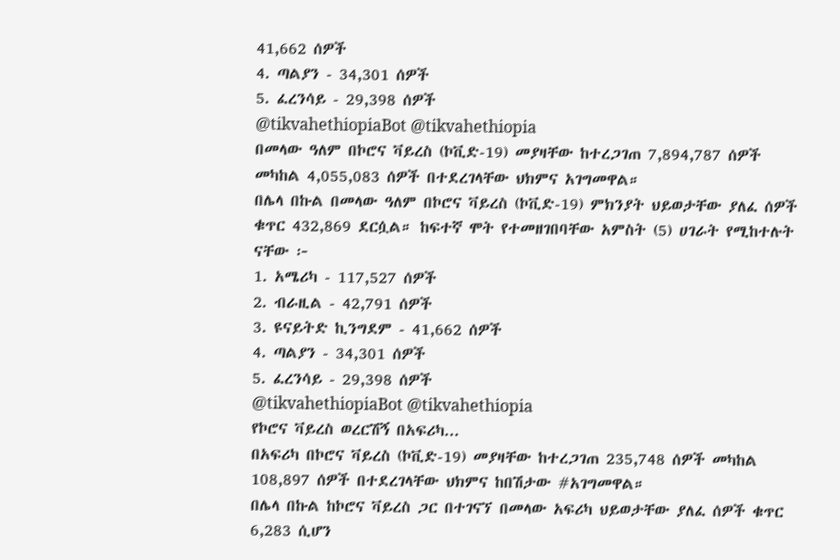41,662 ሰዎች
4. ጣልያን - 34,301 ሰዎች
5. ፈረንሳይ - 29,398 ሰዎች
@tikvahethiopiaBot @tikvahethiopia
በመላው ዓለም በኮሮና ቫይረስ (ኮቪድ-19) መያዛቸው ከተረጋገጠ 7,894,787 ሰዎች መካከል 4,055,083 ሰዎች በተደረገላቸው ህክምና አገግመዋል።
በሌላ በኩል በመላው ዓለም በኮሮና ቫይረስ (ኮቪድ-19) ምክንያት ህይወታቸው ያለፈ ሰዎች ቁጥር 432,869 ደርሷል። ከፍተኛ ሞት የተመዘገበባቸው አምስት (5) ሀገራት የሚከተሉት ናቸው ፦
1. አሜሪካ - 117,527 ሰዎች
2. ብራዚል - 42,791 ሰዎች
3. ዩናይትድ ኪንግደም - 41,662 ሰዎች
4. ጣልያን - 34,301 ሰዎች
5. ፈረንሳይ - 29,398 ሰዎች
@tikvahethiopiaBot @tikvahethiopia
የኮሮና ቫይረስ ወረርሽኝ በአፍሪካ...
በአፍሪካ በኮሮና ቫይረስ (ኮቪድ-19) መያዛቸው ከተረጋገጠ 235,748 ሰዎች መካከል 108,897 ሰዎች በተደረገላቸው ህክምና ከበሽታው #አገግመዋል።
በሌላ በኩል ከኮሮና ቫይረስ ጋር በተገናኘ በመላው አፍሪካ ህይወታቸው ያለፈ ሰዎች ቁጥር 6,283 ሲሆን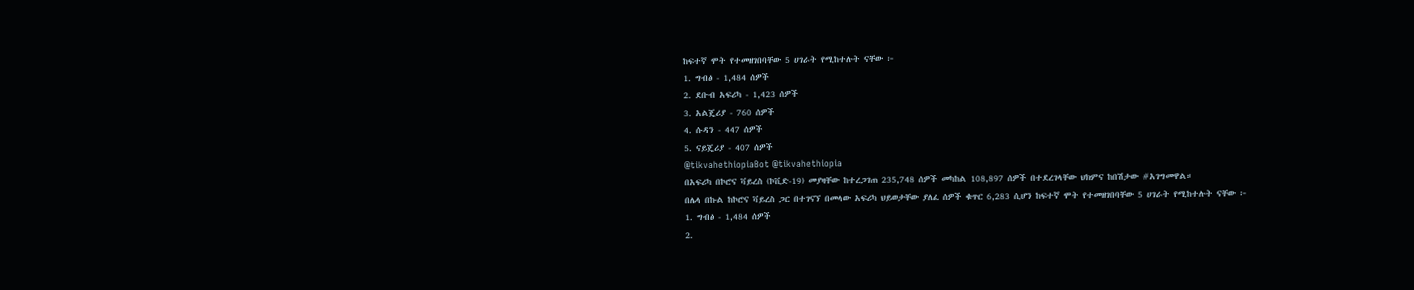ከፍተኛ ሞት የተመዘገበባቸው 5 ሀገራት የሚከተሉት ናቸው ፦
1. ግብፅ - 1,484 ሰዎች
2. ደቡብ አፍሪካ - 1,423 ሰዎች
3. አልጄሪያ - 760 ሰዎች
4. ሱዳን - 447 ሰዎች
5. ናይጄሪያ - 407 ሰዎች
@tikvahethiopiaBot @tikvahethiopia
በአፍሪካ በኮሮና ቫይረስ (ኮቪድ-19) መያዛቸው ከተረጋገጠ 235,748 ሰዎች መካከል 108,897 ሰዎች በተደረገላቸው ህክምና ከበሽታው #አገግመዋል።
በሌላ በኩል ከኮሮና ቫይረስ ጋር በተገናኘ በመላው አፍሪካ ህይወታቸው ያለፈ ሰዎች ቁጥር 6,283 ሲሆን ከፍተኛ ሞት የተመዘገበባቸው 5 ሀገራት የሚከተሉት ናቸው ፦
1. ግብፅ - 1,484 ሰዎች
2.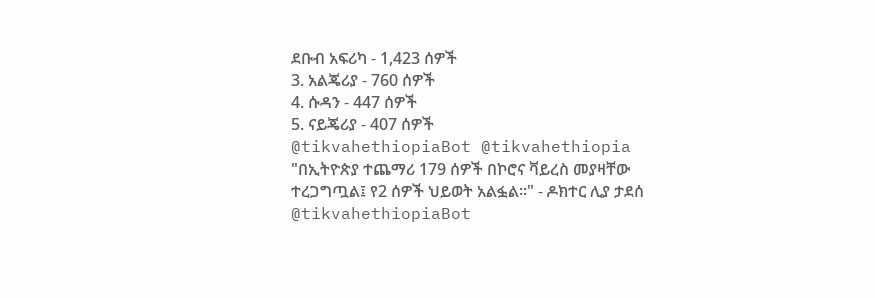ደቡብ አፍሪካ - 1,423 ሰዎች
3. አልጄሪያ - 760 ሰዎች
4. ሱዳን - 447 ሰዎች
5. ናይጄሪያ - 407 ሰዎች
@tikvahethiopiaBot @tikvahethiopia
"በኢትዮጵያ ተጨማሪ 179 ሰዎች በኮሮና ቫይረስ መያዛቸው ተረጋግጧል፤ የ2 ሰዎች ህይወት አልፏል።" - ዶክተር ሊያ ታደሰ
@tikvahethiopiaBot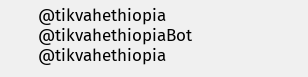@tikvahethiopia
@tikvahethiopiaBot @tikvahethiopia